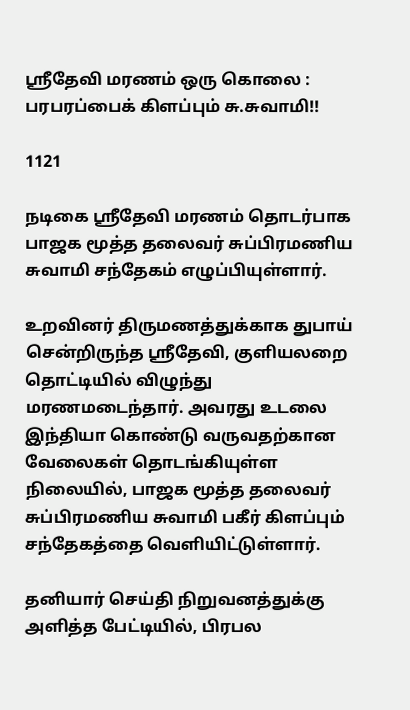ஸ்ரீதேவி மரணம் ஒரு கொலை : பரபரப்பைக் கிளப்பும் சு.சுவாமி!!

1121

நடிகை ஸ்ரீதேவி மரணம் தொடர்பாக பாஜக மூத்த தலைவர் சுப்பிரமணிய சுவாமி சந்தேகம் எழுப்பியுள்ளார்.

உறவினர் திருமணத்துக்காக துபாய் சென்றிருந்த ஸ்ரீதேவி, குளியலறை தொட்டியில் விழுந்து மரணமடைந்தார். அவரது உடலை இந்தியா கொண்டு வருவதற்கான வேலைகள் தொடங்கியுள்ள நிலையில், பாஜக மூத்த தலைவர் சுப்பிரமணிய சுவாமி பகீர் கிளப்பும் சந்தேகத்தை வெளியிட்டுள்ளார்.

தனியார் செய்தி நிறுவனத்துக்கு அளித்த பேட்டியில், பிரபல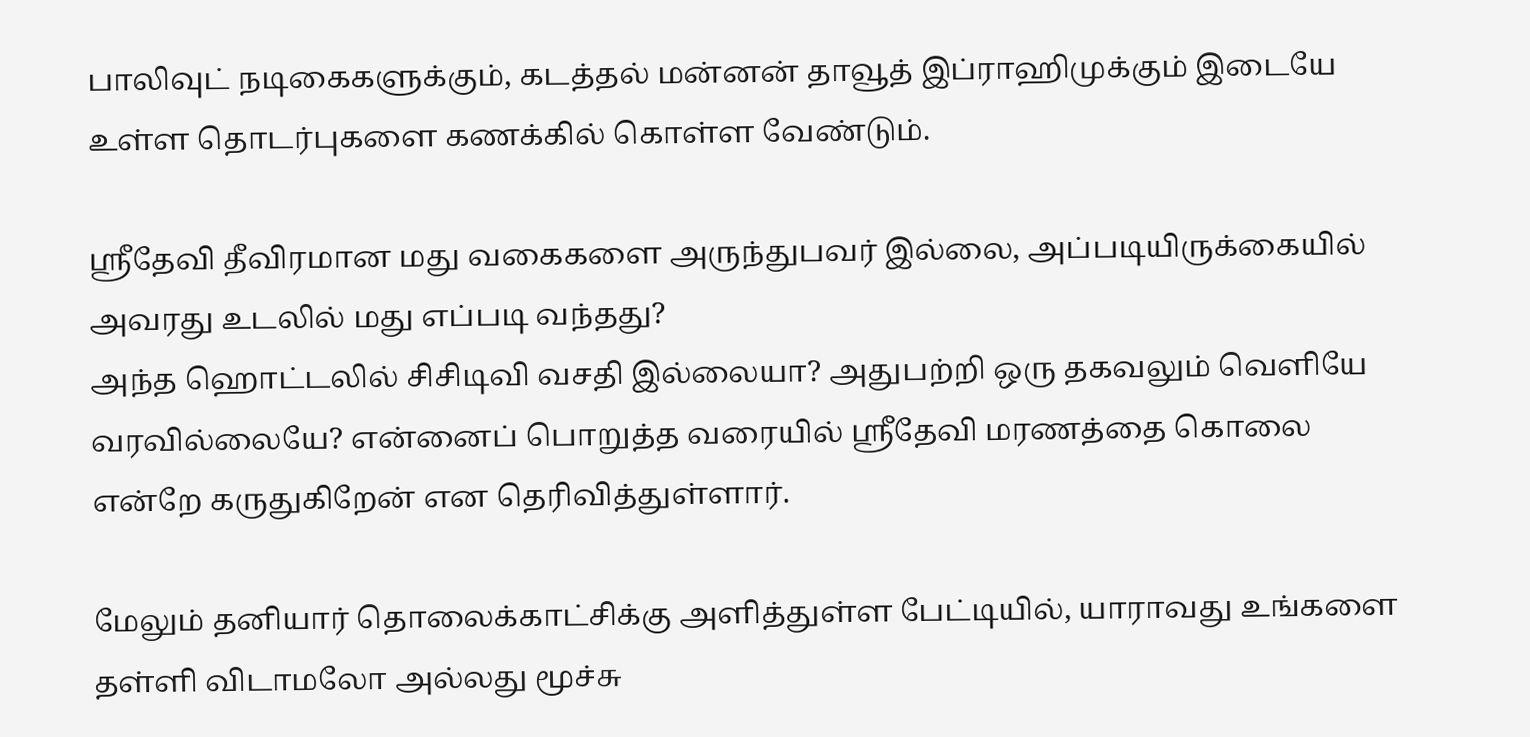பாலிவுட் நடிகைகளுக்கும், கடத்தல் மன்னன் தாவூத் இப்ராஹிமுக்கும் இடையே உள்ள தொடர்புகளை கணக்கில் கொள்ள வேண்டும்.

ஸ்ரீதேவி தீவிரமான மது வகைகளை அருந்துபவர் இல்லை, அப்படியிருக்கையில் அவரது உடலில் மது எப்படி வந்தது?
அந்த ஹொட்டலில் சிசிடிவி வசதி இல்லையா? அதுபற்றி ஒரு தகவலும் வெளியே வரவில்லையே? என்னைப் பொறுத்த வரையில் ஸ்ரீதேவி மரணத்தை கொலை என்றே கருதுகிறேன் என தெரிவித்துள்ளார்.

மேலும் தனியார் தொலைக்காட்சிக்கு அளித்துள்ள பேட்டியில், யாராவது உங்களை தள்ளி விடாமலோ அல்லது மூச்சு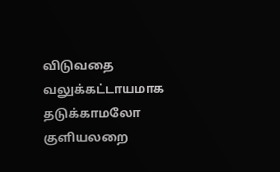விடுவதை வலுக்கட்டாயமாக தடுக்காமலோ குளியலறை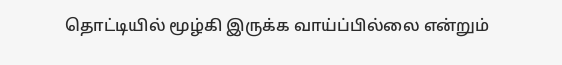தொட்டியில் மூழ்கி இருக்க வாய்ப்பில்லை என்றும்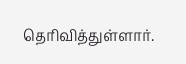தெரிவித்துள்ளார்.